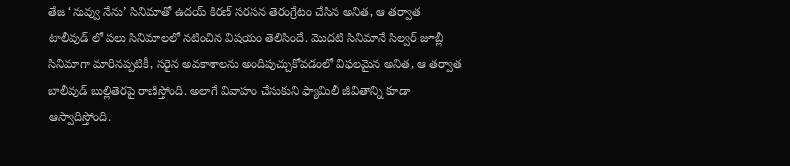తేజ ‘నువ్వు నేను’ సినిమాతో ఉదయ్ కిరణ్ సరసన తెరంగ్రేటం చేసిన అనిత, ఆ తర్వాత టాలీవుడ్ లో పలు సినిమాలలో నటించిన విషయం తెలిసిందే. మొదటి సినిమానే సిల్వర్ జూబ్లీ సినిమాగా మారినప్పటికీ, సరైన అవకాశాలను అందిపుచ్చుకోవడంలో విఫలమైన అనిత, ఆ తర్వాత బాలీవుడ్ బుల్లితెరపై రాణిస్తోంది. అలాగే వివాహం చేసుకుని ఫ్యామిలీ జీవితాన్ని కూడా ఆస్వాదిస్తోంది.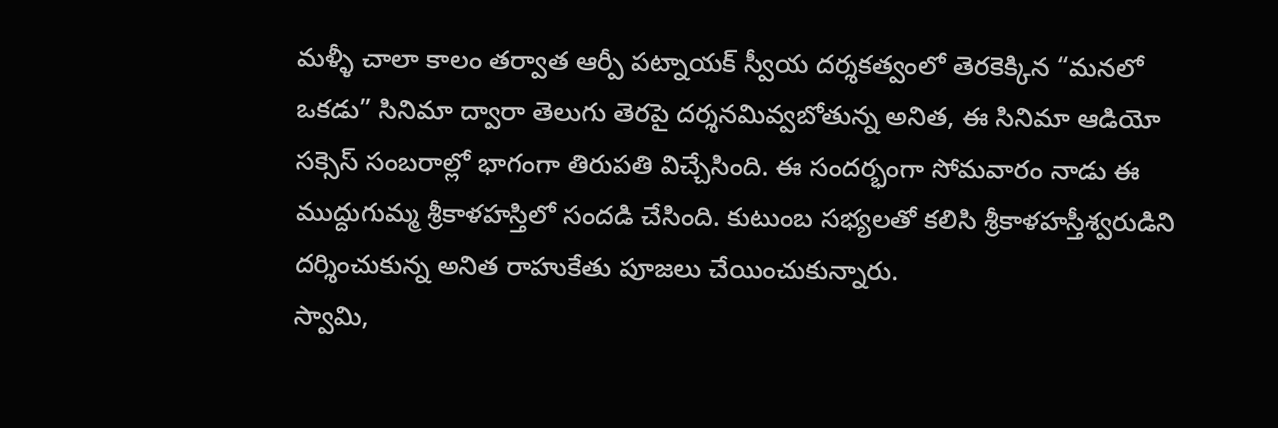మళ్ళీ చాలా కాలం తర్వాత ఆర్పీ పట్నాయక్ స్వీయ దర్శకత్వంలో తెరకెక్కిన “మనలో ఒకడు” సినిమా ద్వారా తెలుగు తెరపై దర్శనమివ్వబోతున్న అనిత, ఈ సినిమా ఆడియో సక్సెస్ సంబరాల్లో భాగంగా తిరుపతి విచ్చేసింది. ఈ సందర్భంగా సోమవారం నాడు ఈ ముద్దుగుమ్మ శ్రీకాళహస్తిలో సందడి చేసింది. కుటుంబ సభ్యలతో కలిసి శ్రీకాళహస్తీశ్వరుడిని దర్శించుకున్న అనిత రాహుకేతు పూజలు చేయించుకున్నారు.
స్వామి,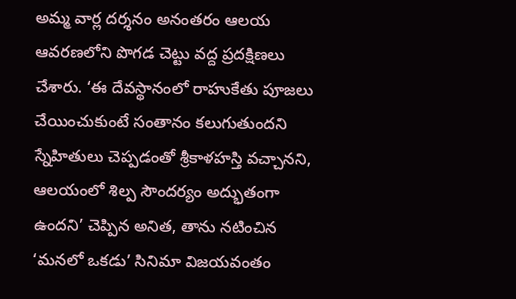అమ్మ వార్ల దర్శనం అనంతరం ఆలయ ఆవరణలోని పొగడ చెట్టు వద్ద ప్రదక్షిణలు చేశారు. ‘ఈ దేవస్థానంలో రాహుకేతు పూజలు చేయించుకుంటే సంతానం కలుగుతుందని స్నేహితులు చెప్పడంతో శ్రీకాళహస్తి వచ్చానని, ఆలయంలో శిల్ప సౌందర్యం అద్భుతంగా ఉందని’ చెప్పిన అనిత, తాను నటించిన ‘మనలో ఒకడు’ సినిమా విజయవంతం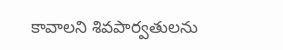కావాలని శివపార్వతులను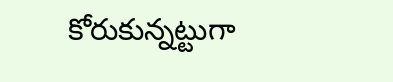కోరుకున్నట్టుగా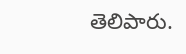తెలిపారు.